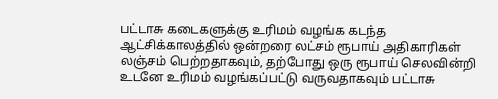பட்டாசு கடைகளுக்கு உரிமம் வழங்க கடந்த ஆட்சிக்காலத்தில் ஒன்றரை லட்சம் ரூபாய் அதிகாரிகள் லஞ்சம் பெற்றதாகவும், தற்போது ஒரு ரூபாய் செலவின்றி உடனே உரிமம் வழங்கப்பட்டு வருவதாகவும் பட்டாசு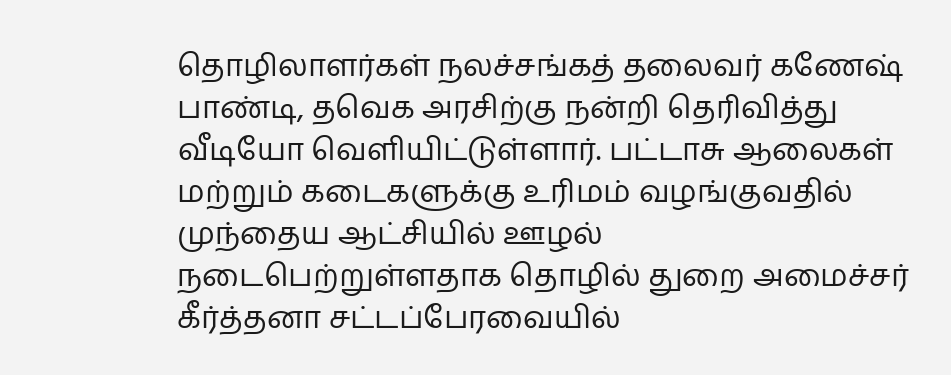தொழிலாளர்கள் நலச்சங்கத் தலைவர் கணேஷ் பாண்டி, தவெக அரசிற்கு நன்றி தெரிவித்து வீடியோ வெளியிட்டுள்ளார். பட்டாசு ஆலைகள் மற்றும் கடைகளுக்கு உரிமம் வழங்குவதில் முந்தைய ஆட்சியில் ஊழல் நடைபெற்றுள்ளதாக தொழில் துறை அமைச்சர் கீர்த்தனா சட்டப்பேரவையில்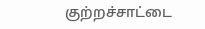குற்றச்சாட்டை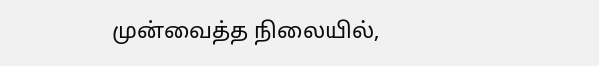முன்வைத்த நிலையில்,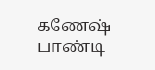கணேஷ் பாண்டி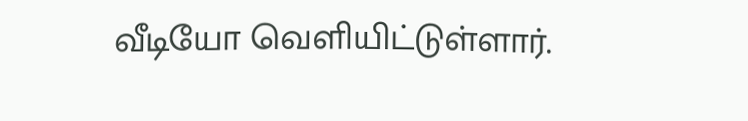வீடியோ வெளியிட்டுள்ளார்.